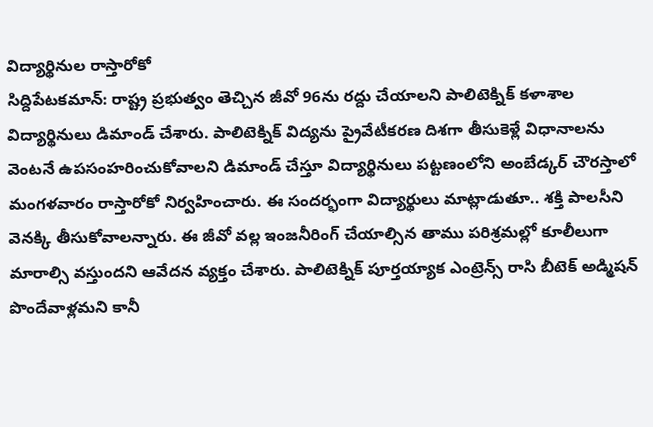విద్యార్థినుల రాస్తారోకో
సిద్దిపేటకమాన్: రాష్ట్ర ప్రభుత్వం తెచ్చిన జీవో 96ను రద్దు చేయాలని పాలిటెక్నిక్ కళాశాల విద్యార్థినులు డిమాండ్ చేశారు. పాలిటెక్నిక్ విద్యను ప్రైవేటీకరణ దిశగా తీసుకెళ్లే విధానాలను వెంటనే ఉపసంహరించుకోవాలని డిమాండ్ చేస్తూ విద్యార్థినులు పట్టణంలోని అంబేడ్కర్ చౌరస్తాలో మంగళవారం రాస్తారోకో నిర్వహించారు. ఈ సందర్భంగా విద్యార్థులు మాట్లాడుతూ.. శక్తి పాలసీని వెనక్కి తీసుకోవాలన్నారు. ఈ జీవో వల్ల ఇంజనీరింగ్ చేయాల్సిన తాము పరిశ్రమల్లో కూలీలుగా మారాల్సి వస్తుందని ఆవేదన వ్యక్తం చేశారు. పాలిటెక్నిక్ పూర్తయ్యాక ఎంట్రెన్స్ రాసి బీటెక్ అడ్మిషన్ పొందేవాళ్లమని కానీ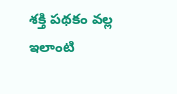శక్తి పథకం వల్ల ఇలాంటి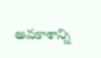అవకాశాన్ని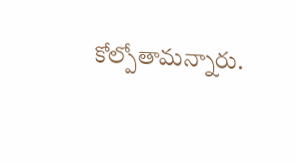కోల్పోతామన్నారు.